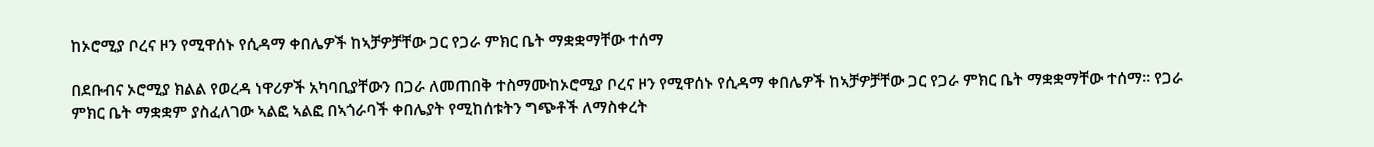ከኦሮሚያ ቦረና ዞን የሚዋሰኑ የሲዳማ ቀበሌዎች ከኣቻዎቻቸው ጋር የጋራ ምክር ቤት ማቋቋማቸው ተሰማ

በደቡብና ኦሮሚያ ክልል የወረዳ ነዋሪዎች አካባቢያቸውን በጋራ ለመጠበቅ ተስማሙከኦሮሚያ ቦረና ዞን የሚዋሰኑ የሲዳማ ቀበሌዎች ከኣቻዎቻቸው ጋር የጋራ ምክር ቤት ማቋቋማቸው ተሰማ። የጋራ ምክር ቤት ማቋቋም ያስፈለገው ኣልፎ ኣልፎ በኣጎራባች ቀበሌያት የሚከሰቱትን ግጭቶች ለማስቀረት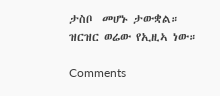ታስቦ  መሆኑ ታውቋል።
ዝርዝር ወሬው የኢዚኣ ነው።

Comments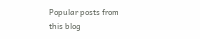Popular posts from this blog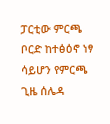ፓርቲው ምርጫ ቦርድ ከተፅዕኖ ነፃ ሳይሆን የምርጫ ጊዜ ሰሌዳ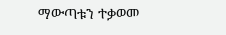ማውጣቱን ተቃወመ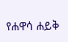የሐዋሳ ሐይቅ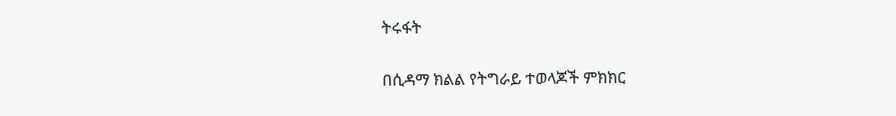ትሩፋት

በሲዳማ ክልል የትግራይ ተወላጆች ምክክር